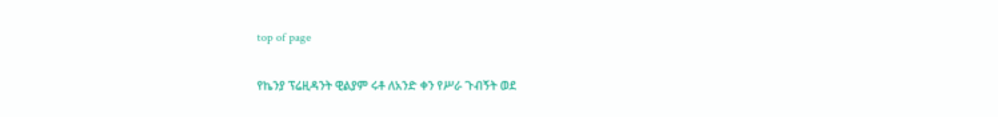top of page

የኬንያ ፕሬዚዳንት ዊልያም ሩቶ ለአንድ ቀን የሥራ ጉብኝት ወደ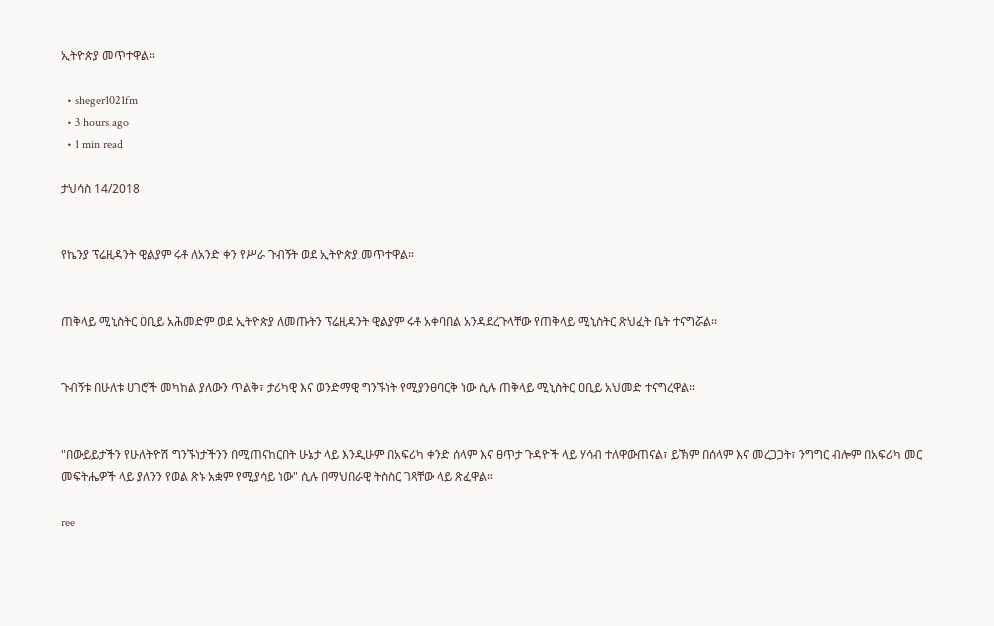ኢትዮጵያ መጥተዋል።

  • sheger1021fm
  • 3 hours ago
  • 1 min read

ታህሳስ 14/2018


የኬንያ ፕሬዚዳንት ዊልያም ሩቶ ለአንድ ቀን የሥራ ጉብኝት ወደ ኢትዮጵያ መጥተዋል።


ጠቅላይ ሚኒስትር ዐቢይ አሕመድም ወደ ኢትዮጵያ ለመጡትን ፕሬዚዳንት ዊልያም ሩቶ አቀባበል አንዳደረጉላቸው የጠቅላይ ሚኒስትር ጽህፈት ቤት ተናግሯል፡፡


ጉብኝቱ በሁለቱ ሀገሮች መካከል ያለውን ጥልቅ፣ ታሪካዊ እና ወንድማዊ ግንኙነት የሚያንፀባርቅ ነው ሲሉ ጠቅላይ ሚኒስትር ዐቢይ አህመድ ተናግረዋል።


"በውይይታችን የሁለትዮሽ ግንኙነታችንን በሚጠናከርበት ሁኔታ ላይ እንዲሁም በአፍሪካ ቀንድ ሰላም እና ፀጥታ ጉዳዮች ላይ ሃሳብ ተለዋውጠናል፣ ይኽም በሰላም እና መረጋጋት፣ ንግግር ብሎም በአፍሪካ መር መፍትሔዎች ላይ ያለንን የወል ጽኑ አቋም የሚያሳይ ነው" ሲሉ በማህበራዊ ትስስር ገጻቸው ላይ ጽፈዋል።

ree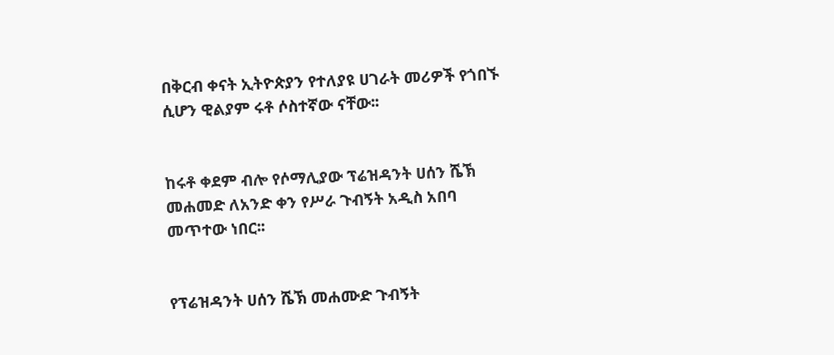በቅርብ ቀናት ኢትዮጵያን የተለያዩ ሀገራት መሪዎች የጎበኙ ሲሆን ዊልያም ሩቶ ሶስተኛው ናቸው፡፡


ከሩቶ ቀደም ብሎ የሶማሊያው ፕሬዝዳንት ሀሰን ሼኽ መሐመድ ለአንድ ቀን የሥራ ጉብኝት አዲስ አበባ መጥተው ነበር፡፡


የፕሬዝዳንት ሀሰን ሼኽ መሐሙድ ጉብኝት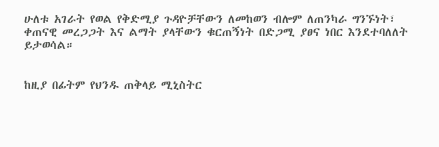ሁለቱ አገራት የወል የቅድሚያ ጉዳዮቻቸውን ለመከወን ብሎም ለጠንካራ ግንኙነት፣ ቀጠናዊ መረጋጋት እና ልማት ያላቸውን ቁርጠኝነት በድጋሚ ያፀና ነበር እንደተባለለት ይታወሳል።


ከዚያ በፊትም የህንዱ ጠቅላይ ሚኒስትር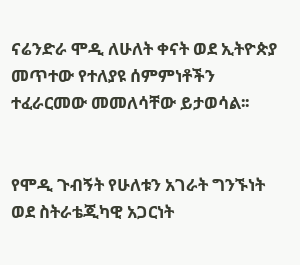ናሬንድራ ሞዲ ለሁለት ቀናት ወደ ኢትዮጵያ መጥተው የተለያዩ ሰምምነቶችን ተፈራርመው መመለሳቸው ይታወሳል፡፡


የሞዲ ጉብኝት የሁለቱን አገራት ግንኙነት ወደ ስትራቴጂካዊ አጋርነት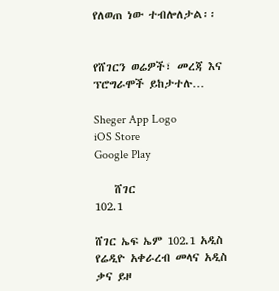የለወጠ ነው ተብሎለታል፡፡


የሸገርን ወሬዎች፣ መረጃ እና ፕሮግራሞች ይከታተሉ…

Sheger App Logo
iOS Store
Google Play

    ሸገር
102.1

ሸገር ኤፍ ኤም 102.1 አዲስ የሬዲዮ አቀራረብ መላና አዲስ ቃና ይዞ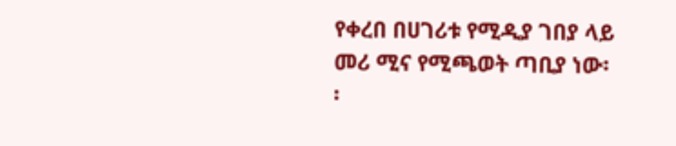የቀረበ በሀገሪቱ የሚዲያ ገበያ ላይ መሪ ሚና የሚጫወት ጣቢያ ነው፡፡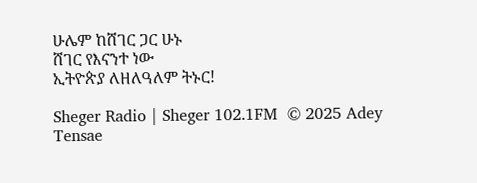ሁሌም ከሸገር ጋር ሁኑ
ሸገር የእናንተ ነው
ኢትዮጵያ ለዘለዓለም ትኑር!

Sheger Radio | Sheger 102.1FM  © 2025 Adey Tensae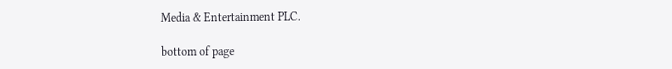Media & Entertainment PLC.

bottom of page